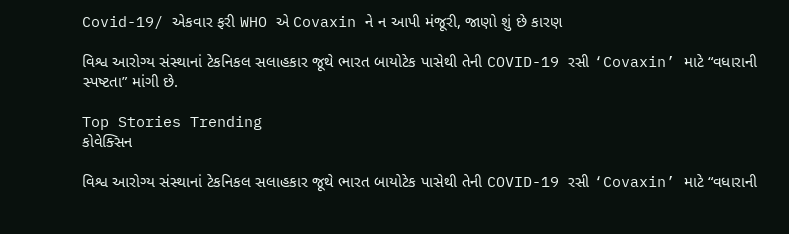Covid-19/ એકવાર ફરી WHO એ Covaxin ને ન આપી મંજૂરી, જાણો શું છે કારણ

વિશ્વ આરોગ્ય સંસ્થાનાં ટેકનિકલ સલાહકાર જૂથે ભારત બાયોટેક પાસેથી તેની COVID-19 રસી ‘Covaxin’ માટે “વધારાની સ્પષ્ટતા” માંગી છે.

Top Stories Trending
કોવેક્સિન

વિશ્વ આરોગ્ય સંસ્થાનાં ટેકનિકલ સલાહકાર જૂથે ભારત બાયોટેક પાસેથી તેની COVID-19 રસી ‘Covaxin’ માટે “વધારાની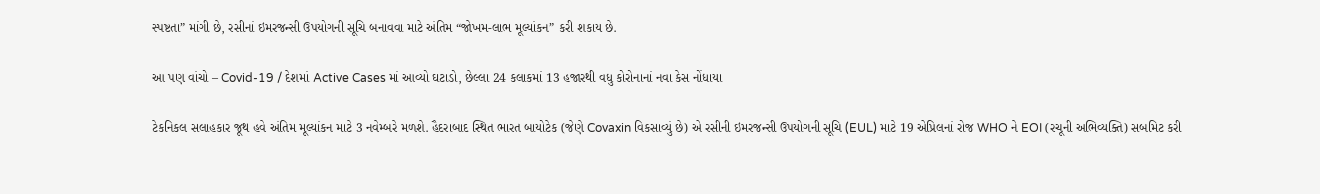સ્પષ્ટતા” માંગી છે, રસીનાં ઇમરજન્સી ઉપયોગની સૂચિ બનાવવા માટે અંતિમ “જોખમ-લાભ મૂલ્યાંકન” કરી શકાય છે.

આ પણ વાંચો – Covid-19 / દેશમાં Active Cases માં આવ્યો ઘટાડો, છેલ્લા 24 કલાકમાં 13 હજારથી વધુ કોરોનાનાં નવા કેસ નોંધાયા

ટેકનિકલ સલાહકાર જૂથ હવે અંતિમ મૂલ્યાંકન માટે 3 નવેમ્બરે મળશે. હૈદરાબાદ સ્થિત ભારત બાયોટેક (જેણે Covaxin વિકસાવ્યું છે) એ રસીની ઇમરજન્સી ઉપયોગની સૂચિ (EUL) માટે 19 એપ્રિલનાં રોજ WHO ને EOI (રચૂની અભિવ્યક્તિ) સબમિટ કરી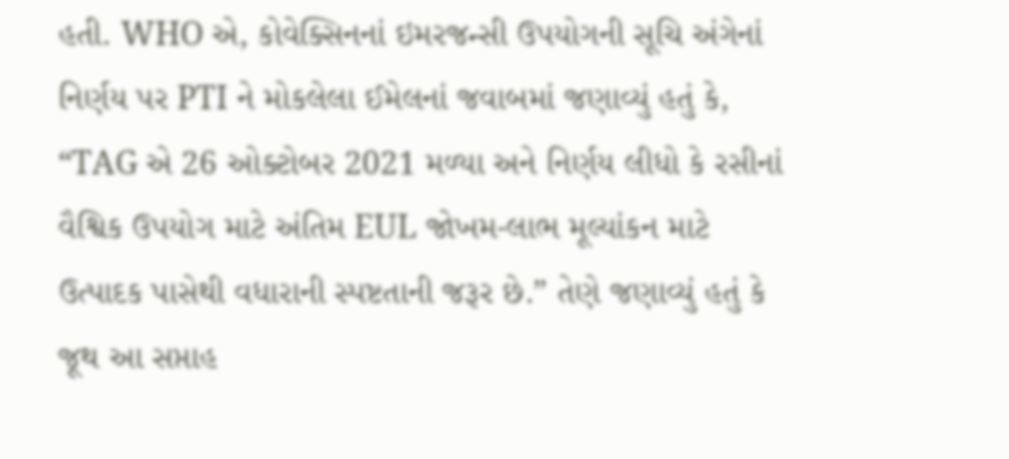હતી. WHO એ, કોવેક્સિનનાં ઇમરજન્સી ઉપયોગની સૂચિ અંગેનાં નિર્ણય પર PTI ને મોકલેલા ઈમેલનાં જવાબમાં જણાવ્યું હતું કે, “TAG એ 26 ઓક્ટોબર 2021 મળ્યા અને નિર્ણય લીધો કે રસીનાં વૈશ્વિક ઉપયોગ માટે અંતિમ EUL જોખમ-લાભ મૂલ્યાંકન માટે ઉત્પાદક પાસેથી વધારાની સ્પષ્ટતાની જરૂર છે.” તેણે જણાવ્યું હતું કે જૂથ આ સપ્તાહ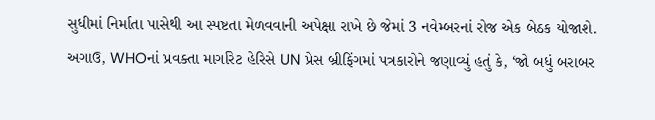સુધીમાં નિર્માતા પાસેથી આ સ્પષ્ટતા મેળવવાની અપેક્ષા રાખે છે જેમાં 3 નવેમ્બરનાં રોજ એક બેઠક યોજાશે. અગાઉ, WHOનાં પ્રવક્તા માર્ગારેટ હેરિસે UN પ્રેસ બ્રીફિંગમાં પત્રકારોને જણાવ્યું હતું કે, ‘જો બધું બરાબર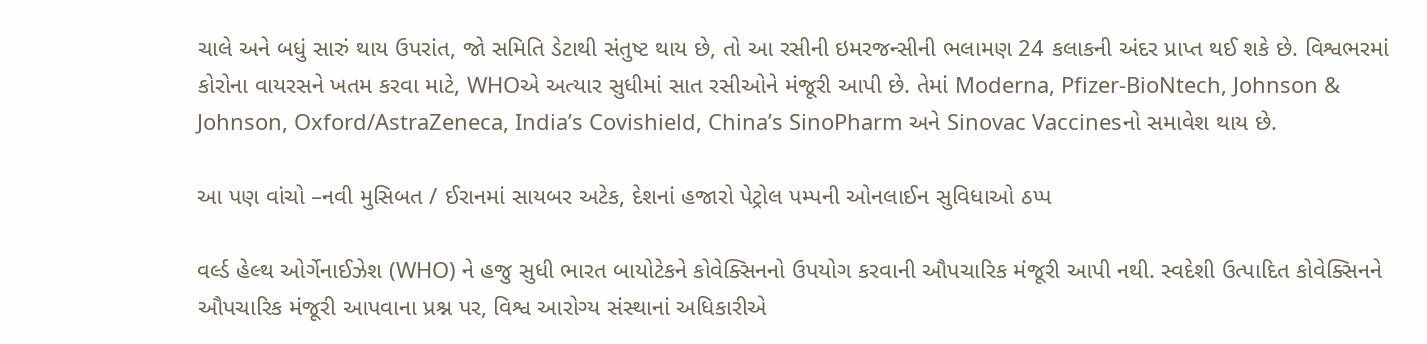ચાલે અને બધું સારું થાય ઉપરાંત, જો સમિતિ ડેટાથી સંતુષ્ટ થાય છે, તો આ રસીની ઇમરજન્સીની ભલામણ 24 કલાકની અંદર પ્રાપ્ત થઈ શકે છે. વિશ્વભરમાં કોરોના વાયરસને ખતમ કરવા માટે, WHOએ અત્યાર સુધીમાં સાત રસીઓને મંજૂરી આપી છે. તેમાં Moderna, Pfizer-BioNtech, Johnson & Johnson, Oxford/AstraZeneca, India’s Covishield, China’s SinoPharm અને Sinovac Vaccinesનો સમાવેશ થાય છે.

આ પણ વાંચો –નવી મુસિબત / ઈરાનમાં સાયબર અટેક, દેશનાં હજારો પેટ્રોલ પમ્પની ઓનલાઈન સુવિધાઓ ઠપ્પ

વર્લ્ડ હેલ્થ ઓર્ગેનાઈઝેશ (WHO) ને હજુ સુધી ભારત બાયોટેકને કોવેક્સિનનો ઉપયોગ કરવાની ઔપચારિક મંજૂરી આપી નથી. સ્વદેશી ઉત્પાદિત કોવેક્સિનને ઔપચારિક મંજૂરી આપવાના પ્રશ્ન પર, વિશ્વ આરોગ્ય સંસ્થાનાં અધિકારીએ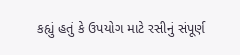કહ્યું હતું કે ઉપયોગ માટે રસીનું સંપૂર્ણ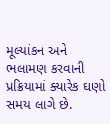મૂલ્યાંકન અને ભલામણ કરવાની પ્રક્રિયામાં ક્યારેક ઘણો સમય લાગે છે.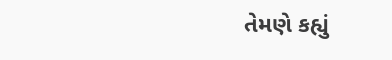તેમણે કહ્યું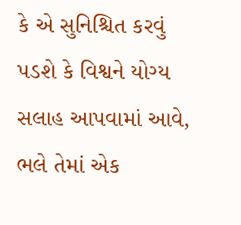કે એ સુનિશ્ચિત કરવું પડશે કે વિશ્વને યોગ્ય સલાહ આપવામાં આવે, ભલે તેમાં એક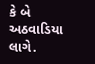કે બે અઠવાડિયા લાગે.